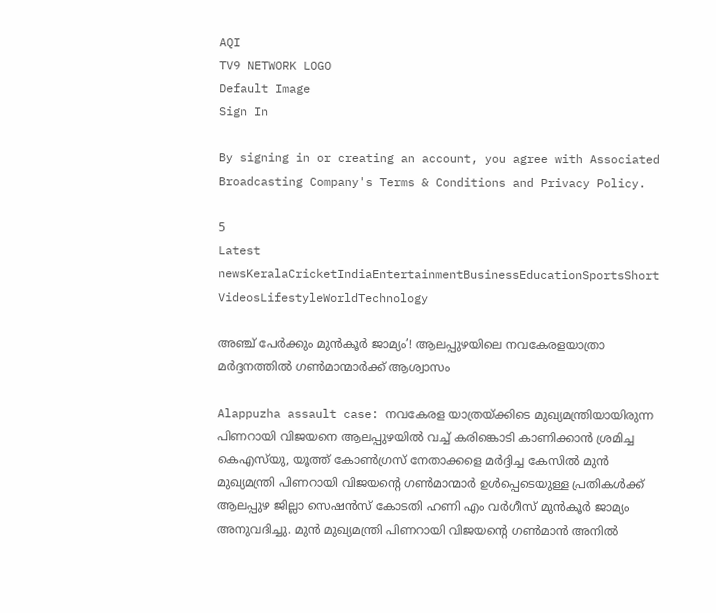AQI
TV9 NETWORK LOGO
Default Image
Sign In

By signing in or creating an account, you agree with Associated Broadcasting Company's Terms & Conditions and Privacy Policy.

5
Latest newsKeralaCricketIndiaEntertainmentBusinessEducationSportsShort VideosLifestyleWorldTechnology

അ‌ഞ്ച് പേർക്കും മുൻകൂർ ജാമ്യം’! ആലപ്പുഴയിലെ നവകേരളയാത്രാ മർദ്ദനത്തിൽ ഗൺമാന്മാർക്ക് ആശ്വാസം

Alappuzha assault case: നവകേരള യാത്രയ്ക്കിടെ മുഖ്യമന്ത്രിയായിരുന്ന പിണറായി വിജയനെ ആലപ്പുഴയിൽ വച്ച് കരിങ്കൊടി കാണിക്കാൻ ശ്രമിച്ച കെഎസ്‌യു, യൂത്ത് കോൺഗ്രസ് നേതാക്കളെ മർദ്ദിച്ച കേസിൽ മുൻ മുഖ്യമന്ത്രി പിണറായി വിജയന്റെ ഗൺമാന്മാർ ഉൾപ്പെടെയുള്ള പ്രതികൾക്ക് ആലപ്പുഴ ജില്ലാ സെഷൻസ് കോടതി ഹണി എം വർഗീസ് മുൻകൂർ ജാമ്യം അ‌നുവദിച്ചു. മുൻ മുഖ്യമന്ത്രി പിണറായി വിജയന്റെ ഗൺമാൻ അനിൽ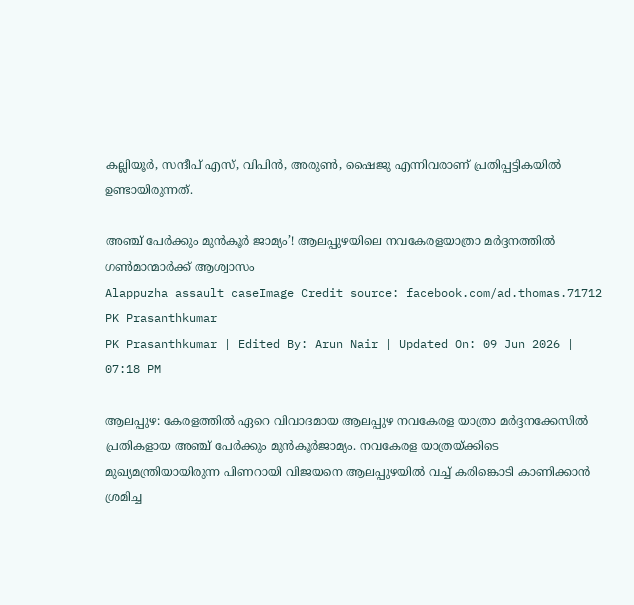കല്ലിയൂർ, സന്ദീപ് എസ്, വിപിൻ, അരുൺ, ഷൈജു എന്നിവരാണ് പ്രതിപ്പട്ടികയിൽ ഉണ്ടായിരുന്നത്.

അ‌ഞ്ച് പേർക്കും മുൻകൂർ ജാമ്യം’! ആലപ്പുഴയിലെ നവകേരളയാത്രാ മർദ്ദനത്തിൽ ഗൺമാന്മാർക്ക് ആശ്വാസം
Alappuzha assault caseImage Credit source: facebook.com/ad.thomas.71712
PK Prasanthkumar
PK Prasanthkumar | Edited By: Arun Nair | Updated On: 09 Jun 2026 | 07:18 PM

ആലപ്പുഴ: കേരളത്തിൽ ഏറെ വിവാദമായ ആലപ്പുഴ നവകേരള യാത്രാ മർദ്ദനക്കേസിൽ പ്രതികളായ അ‌ഞ്ച് പേർക്കും മുൻകൂർജാമ്യം. നവകേരള യാത്രയ്ക്കിടെ മുഖ്യമന്ത്രിയായിരുന്ന പിണറായി വിജയനെ ആലപ്പുഴയിൽ വച്ച് കരിങ്കൊടി കാണിക്കാൻ ശ്രമിച്ച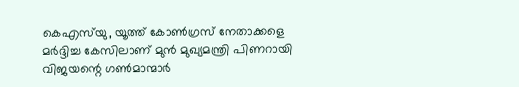കെഎസ്‌യു, യൂത്ത് കോൺഗ്രസ് നേതാക്കളെ മർദ്ദിച്ച കേസിലാണ് മുൻ മുഖ്യമന്ത്രി പിണറായി വിജയന്റെ ഗൺമാന്മാർ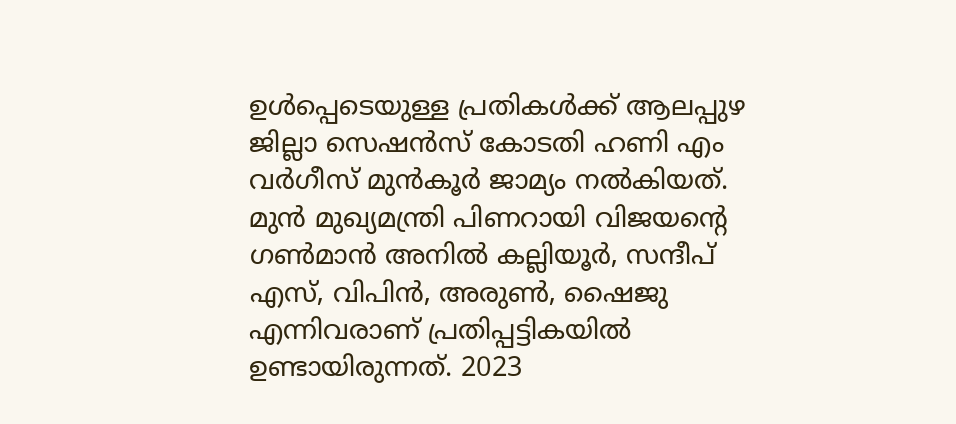ഉൾപ്പെടെയുള്ള പ്രതികൾക്ക് ആലപ്പുഴ ജില്ലാ സെഷൻസ് കോടതി ഹണി എം വർഗീസ് മുൻകൂർ ജാമ്യം നൽകിയത്. മുൻ മുഖ്യമന്ത്രി പിണറായി വിജയന്റെ ഗൺമാൻ അനിൽ കല്ലിയൂർ, സന്ദീപ് എസ്, വിപിൻ, അരുൺ, ഷൈജു എന്നിവരാണ് പ്രതിപ്പട്ടികയിൽ ഉണ്ടായിരുന്നത്. 2023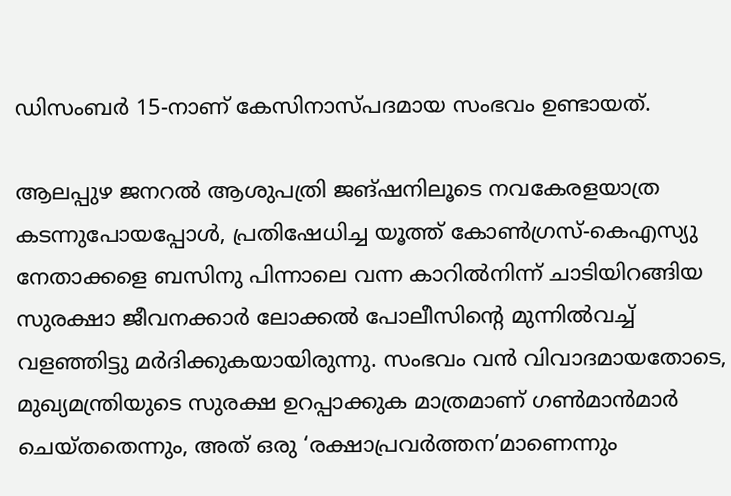ഡിസംബർ 15-നാണ് കേസിനാസ്പദമായ സംഭവം ഉണ്ടായത്.

ആലപ്പുഴ ജനറൽ ആശുപത്രി ജങ്ഷനിലൂടെ നവകേരളയാത്ര കടന്നുപോയപ്പോൾ, പ്രതിഷേധിച്ച യൂത്ത് കോൺഗ്രസ്-കെഎസ്യു നേതാക്കളെ ബസിനു പിന്നാലെ വന്ന കാറിൽനിന്ന് ചാടിയിറങ്ങിയ സുരക്ഷാ ജീവനക്കാർ ലോക്കൽ പോലീസിന്റെ മുന്നിൽവച്ച് വളഞ്ഞിട്ടു മർദിക്കുകയായിരുന്നു. സംഭവം വൻ വിവാദമായതോടെ, മുഖ്യമന്ത്രിയുടെ സുരക്ഷ ഉറപ്പാക്കുക മാത്രമാണ് ഗൺമാൻമാർ ചെയ്തതെന്നും, അത് ഒരു ‘രക്ഷാപ്രവർത്തന’മാണെന്നും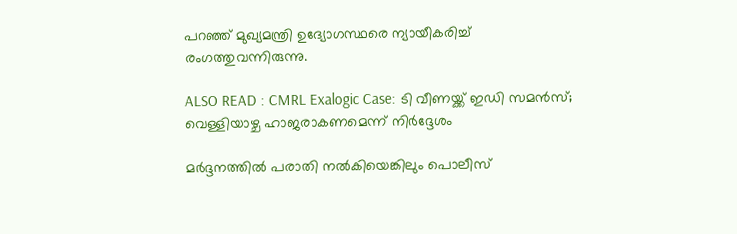പറഞ്ഞ് മുഖ്യമന്ത്രി ഉദ്യോഗസ്ഥരെ ന്യായീകരിച്ച് രംഗത്തുവന്നിരുന്നു.

ALSO READ : CMRL Exalogic Case: ടി വീണയ്ക്ക് ഇഡി സമൻസ്; വെള്ളിയാഴ്ച ഹാജരാകണമെന്ന് നിർദ്ദേശം

മർദ്ദനത്തിൽ പരാതി നൽകിയെങ്കിലും പൊലീസ്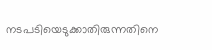നടപടിയെടുക്കാതിരുന്നതിനെ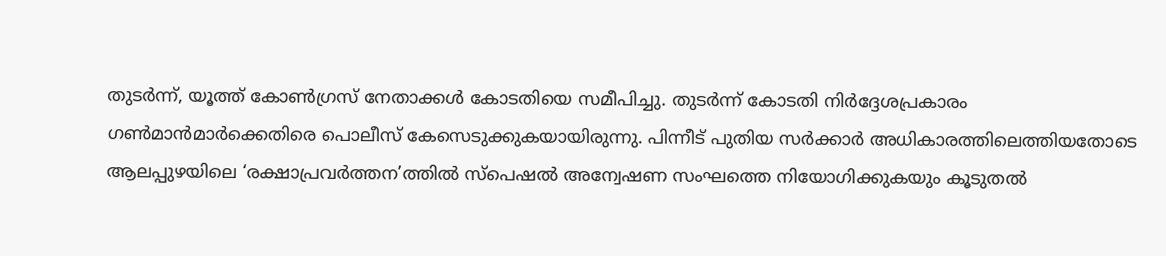തുടർന്ന്, യൂത്ത് കോൺഗ്രസ് നേതാക്കൾ കോടതിയെ സമീപിച്ചു. തുടർന്ന് കോടതി നിർദ്ദേശപ്രകാരം ഗൺമാൻമാർക്കെതിരെ പൊലീസ് കേസെടുക്കുകയായിരുന്നു. പിന്നീട് പുതിയ സർക്കാർ അ‌ധികാരത്തിലെത്തിയതോടെ ആലപ്പുഴയിലെ ‘രക്ഷാപ്രവർത്തന’ത്തിൽ സ്പെഷൽ അ‌ന്വേഷണ സംഘത്തെ നിയോഗിക്കുകയും കൂടുതൽ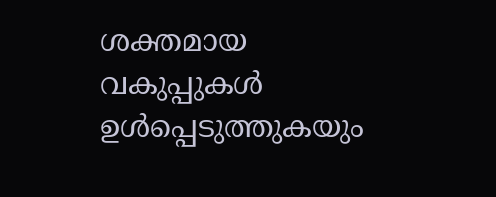ശക്തമായ വകുപ്പുകൾ ഉൾപ്പെടുത്തുകയും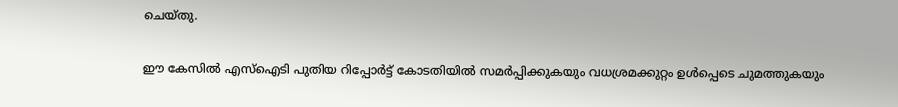ചെയ്തു.

ഈ കേസിൽ എസ്ഐടി പുതിയ റിപ്പോർട്ട് കോടതിയിൽ സമർപ്പിക്കുകയും വധശ്രമക്കുറ്റം ഉൾപ്പെടെ ചുമത്തുകയും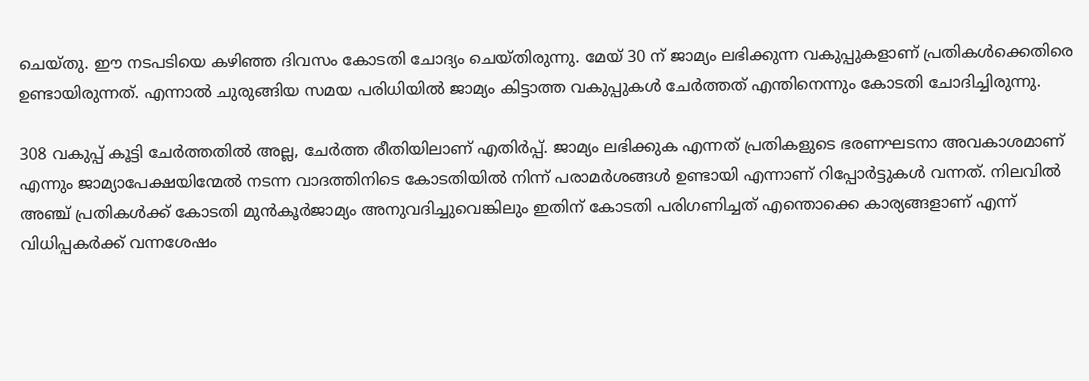ചെയ്തു. ഈ നടപടിയെ കഴിഞ്ഞ ദിവസം കോടതി ചോദ്യം ചെയ്തിരുന്നു. മേയ് 30 ന് ജാമ്യം ലഭിക്കുന്ന വകുപ്പുകളാണ് പ്രതികൾക്കെതിരെ ഉണ്ടായിരുന്നത്. എന്നാൽ ചുരുങ്ങിയ സമയ പരിധിയിൽ ജാമ്യം കിട്ടാത്ത വകുപ്പുകൾ ചേർത്തത് എന്തിനെന്നും കോടതി ചോദിച്ചിരുന്നു.

308 വകുപ്പ് കൂട്ടി ചേർത്തതിൽ അല്ല, ചേർത്ത രീതിയിലാണ് എതിർപ്പ്. ജാമ്യം ലഭിക്കുക എന്നത് പ്രതികളുടെ ഭരണഘടനാ അവകാശമാണ് എന്നും ജാമ്യാപേക്ഷയിന്മേൽ നടന്ന വാദത്തിനിടെ കോടതിയിൽ നിന്ന് പരാമർശങ്ങൾ ഉണ്ടായി എന്നാണ് റിപ്പോർട്ടുകൾ വന്നത്. നിലവിൽ അ‌ഞ്ച് പ്രതികൾക്ക് കോടതി മുൻകൂർജാമ്യം അ‌നുവദിച്ചുവെങ്കിലും ഇതിന് കോടതി പരിഗണിച്ചത് എന്തൊക്കെ കാര്യങ്ങളാണ് എന്ന് വിധിപ്പകർക്ക് വന്നശേഷം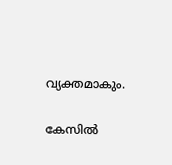വ്യക്തമാകും.

കേസിൽ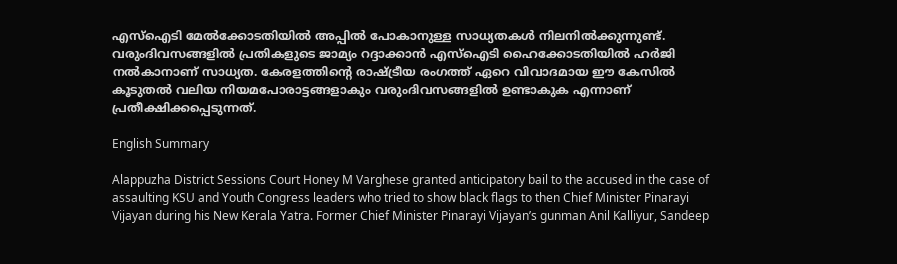എസ്ഐടി മേൽക്കോടതിയിൽ അ‌പ്പിൽ പോകാനുള്ള സാധ്യതകൾ നിലനിൽക്കുന്നുണ്ട്. വരുംദിവസങ്ങളിൽ പ്രതികളുടെ ജാമ്യം റദ്ദാക്കാൻ എസ്ഐടി ഹൈക്കോടതിയിൽ ഹർജി നൽകാനാണ് സാധ്യത. കേരളത്തിന്റെ രാഷ്ട്രീയ രംഗത്ത് ഏറെ വിവാദമായ ഈ കേസിൽ കൂടുതൽ വലിയ നിയമപോരാട്ടങ്ങളാകും വരുംദിവസങ്ങളിൽ ഉണ്ടാകുക എന്നാണ് പ്രതീക്ഷിക്കപ്പെടുന്നത്.

English Summary

Alappuzha District Sessions Court Honey M Varghese granted anticipatory bail to the accused in the case of assaulting KSU and Youth Congress leaders who tried to show black flags to then Chief Minister Pinarayi Vijayan during his New Kerala Yatra. Former Chief Minister Pinarayi Vijayan’s gunman Anil Kalliyur, Sandeep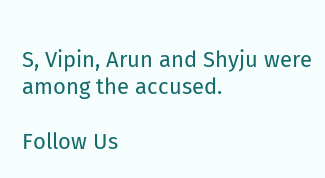S, Vipin, Arun and Shyju were among the accused.

Follow Us